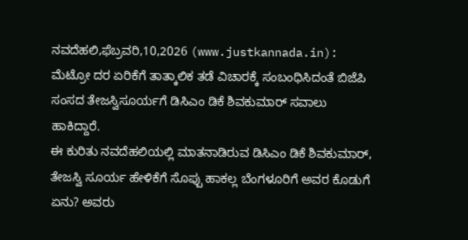ನವದೆಹಲಿ,ಫೆಬ್ರವರಿ,10,2026 (www.justkannada.in): ಮೆಟ್ರೋ ದರ ಏರಿಕೆಗೆ ತಾತ್ಕಾಲಿಕ ತಡೆ ವಿಚಾರಕ್ಕೆ ಸಂಬಂಧಿಸಿದಂತೆ ಬಿಜೆಪಿ ಸಂಸದ ತೇಜಸ್ವಿಸೂರ್ಯಗೆ ಡಿಸಿಎಂ ಡಿಕೆ ಶಿವಕುಮಾರ್ ಸವಾಲು ಹಾಕಿದ್ದಾರೆ.
ಈ ಕುರಿತು ನವದೆಹಲಿಯಲ್ಲಿ ಮಾತನಾಡಿರುವ ಡಿಸಿಎಂ ಡಿಕೆ ಶಿವಕುಮಾರ್, ತೇಜಸ್ವಿ ಸೂರ್ಯ ಹೇಳಿಕೆಗೆ ಸೊಪ್ಪು ಹಾಕಲ್ಲ ಬೆಂಗಳೂರಿಗೆ ಅವರ ಕೊಡುಗೆ ಏನು? ಅವರು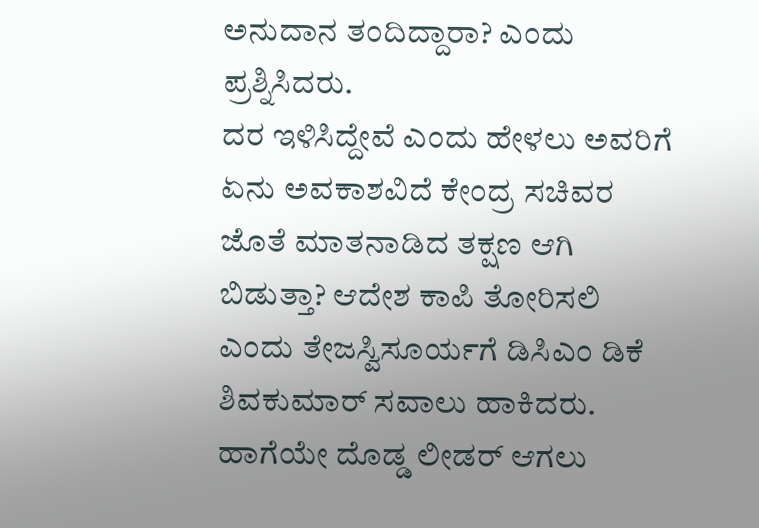ಅನುದಾನ ತಂದಿದ್ದಾರಾ? ಎಂದು ಪ್ರಶ್ನಿಸಿದರು.
ದರ ಇಳಿಸಿದ್ದೇವೆ ಎಂದು ಹೇಳಲು ಅವರಿಗೆ ಏನು ಅವಕಾಶವಿದೆ ಕೇಂದ್ರ ಸಚಿವರ ಜೊತೆ ಮಾತನಾಡಿದ ತಕ್ಷಣ ಆಗಿ ಬಿಡುತ್ತಾ? ಆದೇಶ ಕಾಪಿ ತೋರಿಸಲಿ ಎಂದು ತೇಜಸ್ವಿಸೂರ್ಯಗೆ ಡಿಸಿಎಂ ಡಿಕೆ ಶಿವಕುಮಾರ್ ಸವಾಲು ಹಾಕಿದರು. ಹಾಗೆಯೇ ದೊಡ್ಡ ಲೀಡರ್ ಆಗಲು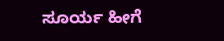ಸೂರ್ಯ ಹೀಗೆ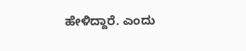ಹೇಳಿದ್ದಾರೆ. ಎಂದು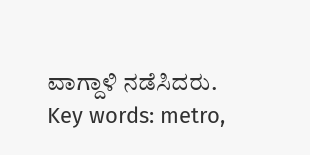ವಾಗ್ದಾಳಿ ನಡೆಸಿದರು.
Key words: metro,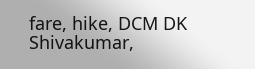fare, hike, DCM DK Shivakumar,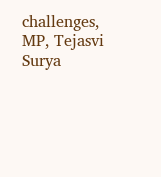challenges, MP, Tejasvi Surya